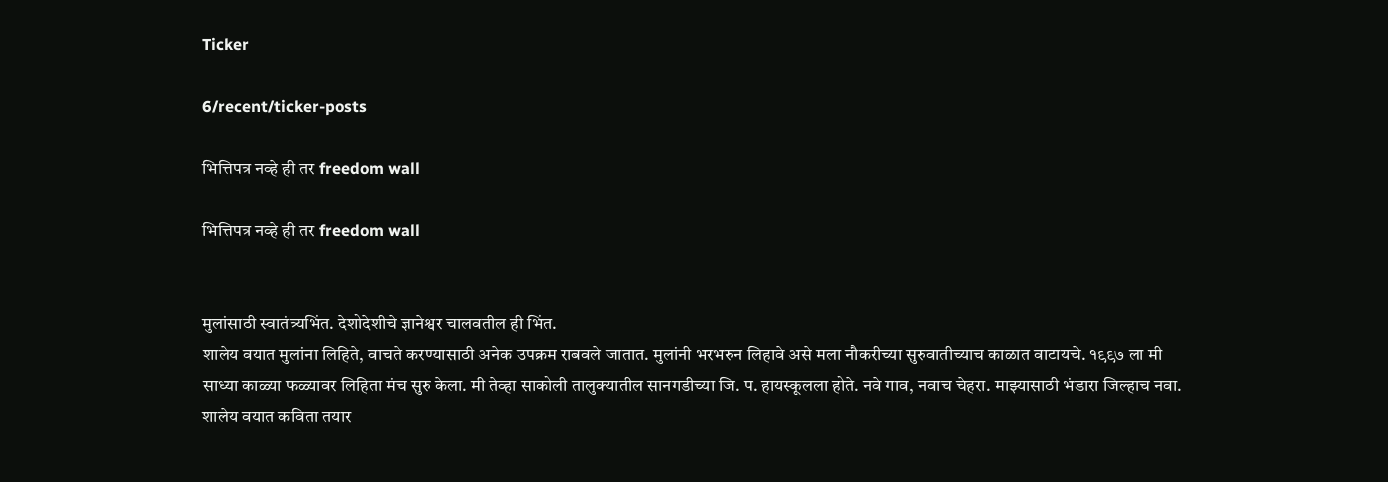Ticker

6/recent/ticker-posts

भित्तिपत्र नव्हे ही तर freedom wall

भित्तिपत्र नव्हे ही तर freedom wall


मुलांसाठी स्वातंत्र्यभिंत. देशोदेशीचे ज्ञानेश्वर चालवतील ही भिंत.
शालेय वयात मुलांना लिहिते, वाचते करण्यासाठी अनेक उपक्रम राबवले जातात. मुलांनी भरभरुन लिहावे असे मला नौकरीच्या सुरुवातीच्याच काळात वाटायचे. १९९७ ला मी साध्या काळ्या फळ्यावर लिहिता मंच सुरु केला. मी तेव्हा साकोली तालुक्यातील सानगडीच्या जि. प. हायस्कूलला होते. नवे गाव, नवाच चेहरा. माझ्यासाठी भंडारा जिल्हाच नवा. शालेय वयात कविता तयार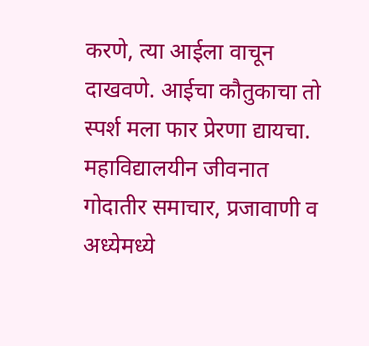करणे, त्या आईला वाचून दाखवणे. आईचा कौतुकाचा तो स्पर्श मला फार प्रेरणा द्यायचा. महाविद्यालयीन जीवनात गोदातीर समाचार, प्रजावाणी व अध्येमध्ये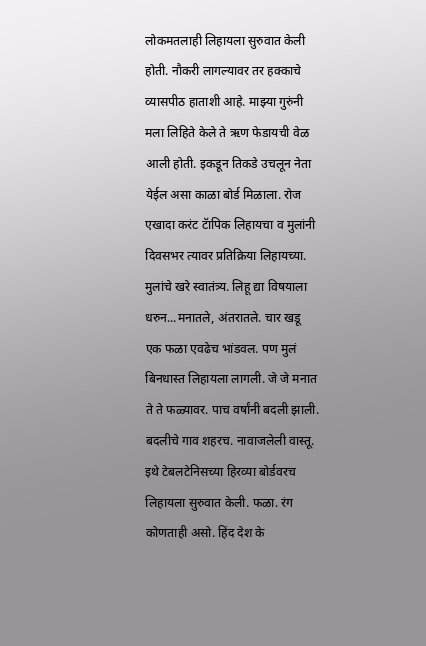लोकमतलाही लिहायला सुरुवात केली होती. नौकरी लागल्यावर तर हक्काचे व्यासपीठ हाताशी आहे. माझ्या गुरुंनी मला लिहिते केले ते ऋण फेडायची वेळ आली होती. इकडून तिकडे उचलून नेता येईल असा काळा बोर्ड मिळाला. रोज एखादा करंट टॅापिक लिहायचा व मुलांनी दिवसभर त्यावर प्रतिक्रिया लिहायच्या. मुलांचे खरे स्वातंत्र्य. लिहू द्या विषयाला धरुन...मनातले, अंतरातले. चार खडू एक फळा एवढेच भांडवल. पण मुलं बिनधास्त लिहायला लागली. जे जे मनात ते ते फळ्यावर. पाच वर्षांनी बदली झाली. बदलीचे गाव शहरच. नावाजलेली वास्तू. इथे टेबलटेनिसच्या हिरव्या बोर्डवरच लिहायला सुरुवात केली. फळा. रंग कोणताही असो. हिंद देश के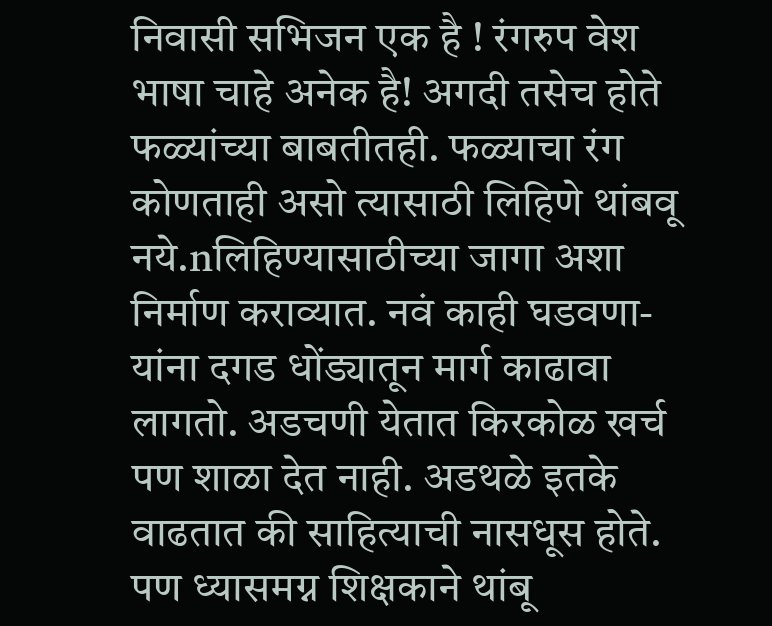निवासी सभिजन एक है ! रंगरुप वेश भाषा चाहे अनेक है! अगदी तसेच होते फळ्यांच्या बाबतीतही. फळ्याचा रंग कोणताही असो त्यासाठी लिहिणे थांबवू नये.nलिहिण्यासाठीच्या जागा अशा निर्माण कराव्यात. नवं काही घडवणा-यांना दगड धोंड्यातून मार्ग काढावा लागतो. अडचणी येतात किरकोळ खर्च पण शाळा देत नाही. अडथळे इतके वाढतात की साहित्याची नासधूस होते. पण ध्यासमग्न शिक्षकाने थांबू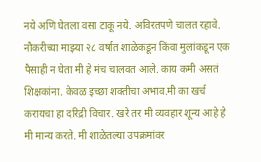नये अणि घेतला वसा टाकू नये. अविरतपणे चालत रहावे. नौकरीच्या माझ्या २८ वर्षात शाळेकडून किंवा मुलांकडून एक पैसाही न घेता मी हे मंच चालवत आले. काय कमी असतं शिक्षकांना. केवळ इच्छा शक्तीचा अभाव.मी का खर्च करायचा हा दरिद्री विचार. खरे तर मी व्यवहार शून्य आहे हे मी मान्य करते. मी शाळेतल्या उपक्रमांवर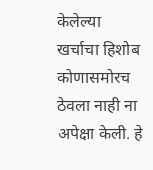केलेल्या खर्चाचा हिशोब कोणासमोरच ठेवला नाही ना अपेक्षा केली. हे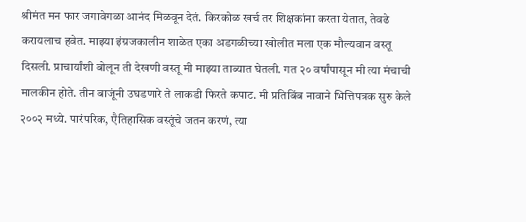श्रीमंत मन फार जगावेगळा आनंद मिळवून देतं. किरकोळ खर्च तर शिक्षकांना करता येतात, तेवढे करायलाच हवेत. माझ्या इंग्रजकालीन शाळेत एका अडगळीच्या खोलीत मला एक मौल्यवान वस्तू दिसली. प्राचार्यांशी बोलून ती देखणी वस्तू मी माझ्या ताब्यात घेतली. गत २० वर्षांपासून मी त्या मंचाची मालकीन होते. तीन बाजूंनी उघडणारे ते लाकडी फिरते कपाट. मी प्रतिबिंब नावाने भित्तिपत्रक सुरु केले २००२ मध्ये. पारंपरिक, एैतिहासिक वस्तूंचे जतन करणं, त्या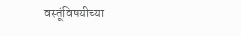वस्तूंविषयीच्या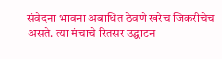संवेदना भावना अबाधित ठेवणे खरेच जिकरीचेच असते. त्या मंचाचे रितसर उद्घाटन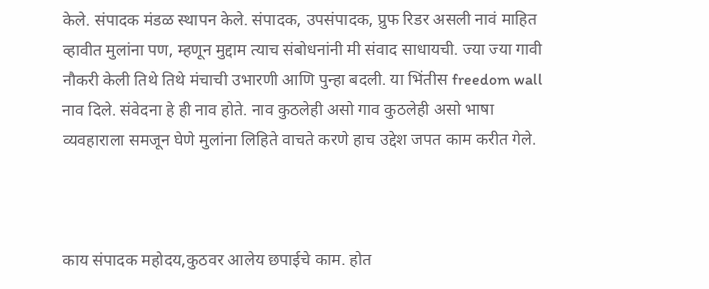केले. संपादक मंडळ स्थापन केले. संपादक, उपसंपादक, प्रुफ रिडर असली नावं माहित व्हावीत मुलांना पण, म्हणून मुद्दाम त्याच संबोधनांनी मी संवाद साधायची. ज्या ज्या गावी नौकरी केली तिथे तिथे मंचाची उभारणी आणि पुन्हा बदली. या भिंतीस freedom wall नाव दिले. संवेदना हे ही नाव होते. नाव कुठलेही असो गाव कुठलेही असो भाषा व्यवहाराला समजून घेणे मुलांना लिहिते वाचते करणे हाच उद्देश जपत काम करीत गेले.



काय संपादक महोदय,कुठवर आलेय छपाईचे काम. होत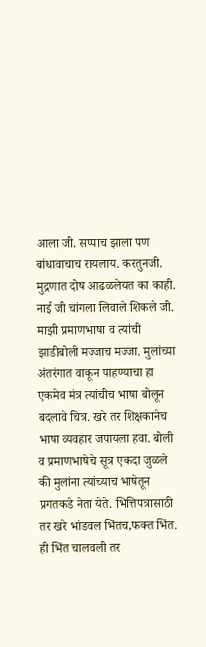आला जी. सप्पाच झाला पण बांधावाचाच रायलाय. करतुनजी.
मुद्रणात दोष आढळलेयत का काही. नाई जी चांगला लिवाले शिकले जी. माझी प्रमाणभाषा व त्यांची झाडीबोली मज्जाच मज्जा. मुलांच्या अंतरंगात वाकून पाहण्याचा हा एकमेव मंत्र त्यांचीच भाषा बोलून बदलावे चित्र. खरे तर शिक्षकानेच भाषा व्यवहार जपायला हवा. बोली व प्रमाणभाषेचे सूत्र एकदा जुळले की मुलांना त्यांच्याच भाषेतून प्रगतकडे नेता येते. भित्तिपत्रासाठी तर खरे भांडवल भिंतच,फक्त भिंत. ही भिंत चालवली तर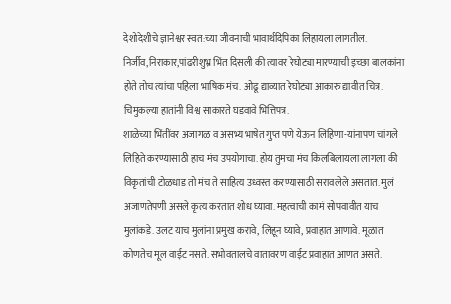देशोदेशीचे ज्ञानेश्वर स्वत:च्या जीवनाची भावार्थदिपिका लिहायला लागतील. निर्जीव,निराकार,पांढरीशुभ्र भिंत दिसली की त्यावर रेघोट्या मारण्याची इच्छा बालकांना होते तोच त्यांचा पहिला भाषिक मंच. ओढू द्याव्यात रेघोट्या आकारु द्यावीत चित्र. चिमुकल्या हातांनी विश्व साकारते घडवावे भित्तिपत्र.
शाळेच्या भिंतींवर अजागळ व असभ्य भाषेत गुप्त पणे येऊन लिहिणा-यांनापण चांगले लिहिते करण्यासाठी हाच मंच उपयोगाचा. होय तुमचा मंच किलबिलायला लागला की विकृतांची टोळधाड तो मंच ते साहित्य उध्वस्त करण्यासाठी सरावलेले असतात. मुलं अजाणतेपणी असले कृत्य करतात शोध घ्यावा. महत्वाची कामं सोपवावीत याच मुलांकडे. उलट याच मुलांना प्रमुख करावे, लिहून घ्यावे, प्रवाहात आणावे. मूळात कोणतेच मूल वाईट नसते. सभोवतालचे वातावरण वाईट प्रवाहात आणत असते.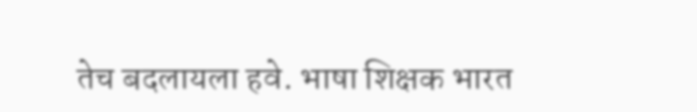तेच बदलायला हवे. भाषा शिक्षक भारत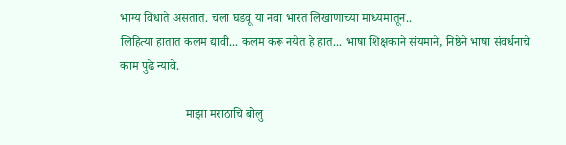भाग्य विधाते असतात. चला घडवू या नवा भारत लिखाणाच्या माध्यमातून..
लिहित्या हातात कलम द्यावी... कलम करू नयेत हे हात... भाषा शिक्षकाने संयमाने, निष्ठेने भाषा संवर्धनाचे काम पुढे न्यावे.

                     माझा मराठाचि बोलु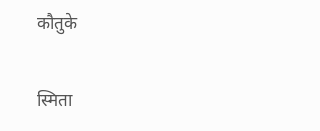कौतुके

स्मिता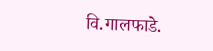वि.गालफाडे.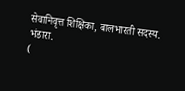सेवानिवृत्त शिक्षिका, बालभारती सदस्य.
भंडारा.
(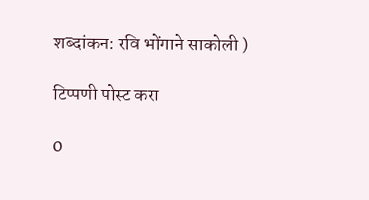शब्दांकन: रवि भोंगाने साकोली )

टिप्पणी पोस्ट करा

0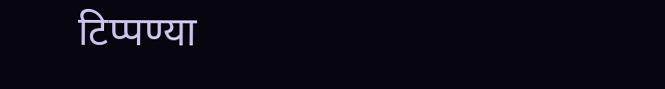टिप्पण्या